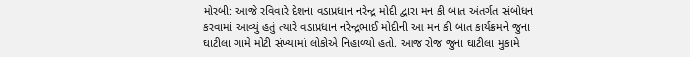મોરબી: આજે રવિવારે દેશના વડાપ્રધાન નરેન્દ્ર મોદી દ્વારા મન કી બાત અંતર્ગત સંબોધન કરવામાં આવ્યું હતું ત્યારે વડાપ્રધાન નરેન્દ્રભાઈ મોદીની આ મન કી બાત કાર્યક્રમને જુના ઘાટીલા ગામે મોટી સંખ્યામાં લોકોએ નિહાળ્યો હતો. આજ રોજ જુના ઘાટીલા મુકામે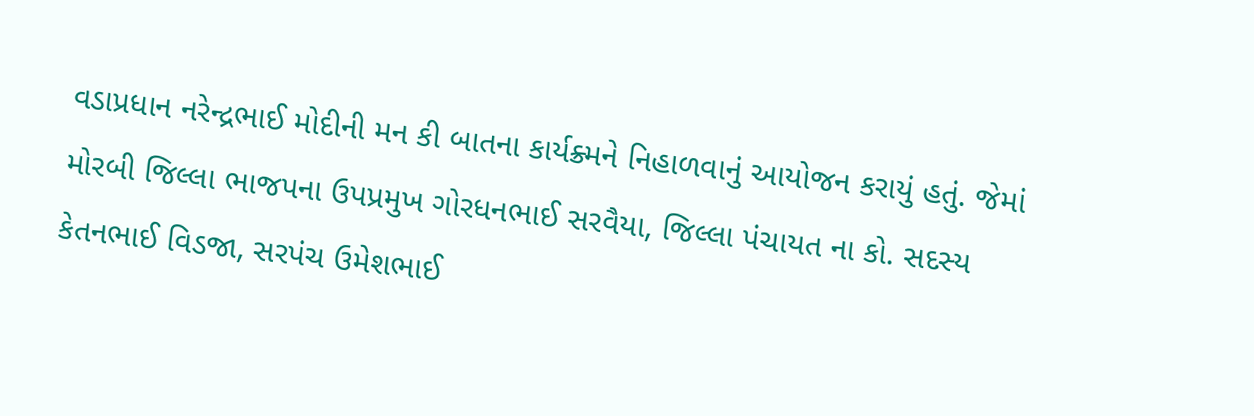વડાપ્રધાન નરેન્દ્રભાઈ મોદીની મન કી બાતના કાર્યક્ર્મને નિહાળવાનું આયોજન કરાયું હતું. જેમાં મોરબી જિલ્લા ભાજપના ઉપપ્રમુખ ગોરધનભાઈ સરવૈયા, જિલ્લા પંચાયત ના કો. સદસ્ય કેતનભાઈ વિડજા, સરપંચ ઉમેશભાઈ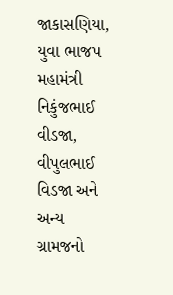જાકાસણિયા, યુવા ભાજપ મહામંત્રી નિકુંજભાઈ વીડજા, વીપુલભાઈ વિડજા અને અન્ય ગ્રામજનો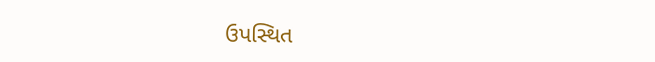ઉપસ્થિત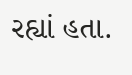રહ્યાં હતા.